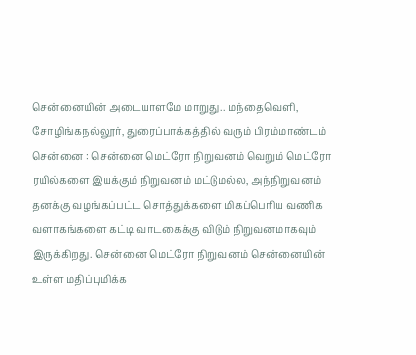சென்னையின் அடையாளமே மாறுது.. மந்தைவெளி, சோழிங்கநல்லூர், துரைப்பாக்கத்தில் வரும் பிரம்மாண்டம்
சென்னை : சென்னை மெட்ரோ நிறுவனம் வெறும் மெட்ரோ ரயில்களை இயக்கும் நிறுவனம் மட்டுமல்ல, அந்நிறுவனம் தனக்கு வழங்கப்பட்ட சொத்துக்களை மிகப்பெரிய வணிக வளாகங்களை கட்டி வாடகைக்கு விடும் நிறுவனமாகவும் இருக்கிறது. சென்னை மெட்ரோ நிறுவனம் சென்னையின் உள்ள மதிப்புமிக்க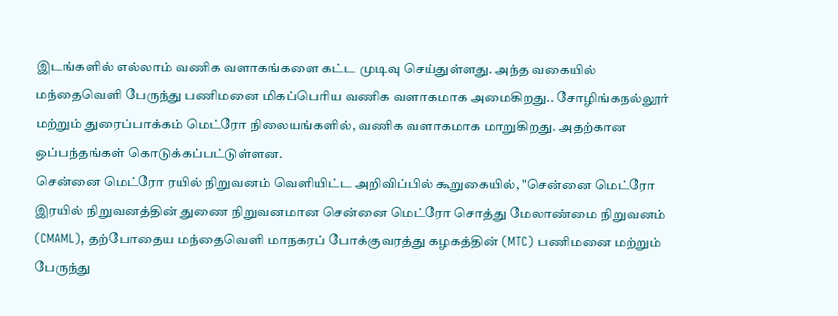இடங்களில் எல்லாம் வணிக வளாகங்களை கட்ட முடிவு செய்துள்ளது. அந்த வகையில் மந்தைவெளி பேருந்து பணிமனை மிகப்பெரிய வணிக வளாகமாக அமைகிறது.. சோழிங்கநல்லூர் மற்றும் துரைப்பாக்கம் மெட்ரோ நிலையங்களில், வணிக வளாகமாக மாறுகிறது. அதற்கான ஒப்பந்தங்கள் கொடுக்கப்பட்டுள்ளன.
சென்னை மெட்ரோ ரயில் நிறுவனம் வெளியிட்ட அறிவிப்பில் கூறுகையில், "சென்னை மெட்ரோ இரயில் நிறுவனத்தின் துணை நிறுவனமான சென்னை மெட்ரோ சொத்து மேலாண்மை நிறுவனம் (CMAML), தற்போதைய மந்தைவெளி மாநகரப் போக்குவரத்து கழகத்தின் (MTC) பணிமனை மற்றும் பேருந்து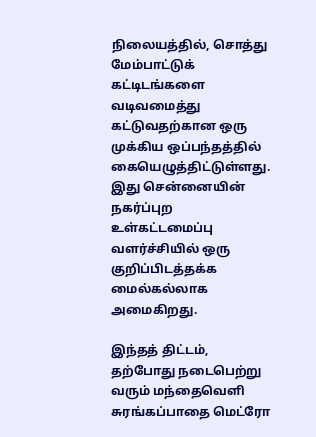நிலையத்தில், சொத்து மேம்பாட்டுக் கட்டிடங்களை வடிவமைத்து கட்டுவதற்கான ஒரு முக்கிய ஒப்பந்தத்தில் கையெழுத்திட்டுள்ளது. இது சென்னையின் நகர்ப்புற உள்கட்டமைப்பு வளர்ச்சியில் ஒரு குறிப்பிடத்தக்க மைல்கல்லாக அமைகிறது.

இந்தத் திட்டம், தற்போது நடைபெற்று வரும் மந்தைவெளி சுரங்கப்பாதை மெட்ரோ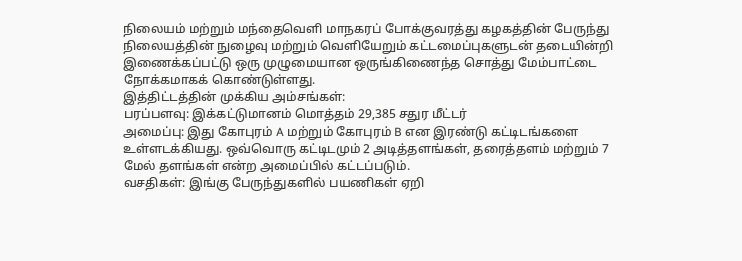நிலையம் மற்றும் மந்தைவெளி மாநகரப் போக்குவரத்து கழகத்தின் பேருந்து நிலையத்தின் நுழைவு மற்றும் வெளியேறும் கட்டமைப்புகளுடன் தடையின்றி இணைக்கப்பட்டு ஒரு முழுமையான ஒருங்கிணைந்த சொத்து மேம்பாட்டை நோக்கமாகக் கொண்டுள்ளது.
இத்திட்டத்தின் முக்கிய அம்சங்கள்:
பரப்பளவு: இக்கட்டுமானம் மொத்தம் 29,385 சதுர மீட்டர்
அமைப்பு: இது கோபுரம் A மற்றும் கோபுரம் B என இரண்டு கட்டிடங்களை உள்ளடக்கியது. ஒவ்வொரு கட்டிடமும் 2 அடித்தளங்கள், தரைத்தளம் மற்றும் 7 மேல் தளங்கள் என்ற அமைப்பில் கட்டப்படும்.
வசதிகள்: இங்கு பேருந்துகளில் பயணிகள் ஏறி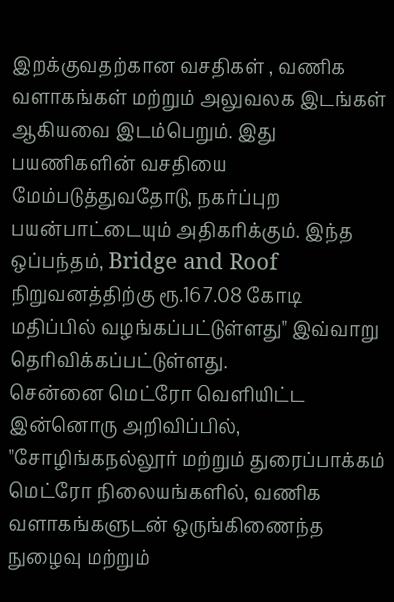இறக்குவதற்கான வசதிகள் , வணிக வளாகங்கள் மற்றும் அலுவலக இடங்கள் ஆகியவை இடம்பெறும். இது பயணிகளின் வசதியை மேம்படுத்துவதோடு, நகர்ப்புற பயன்பாட்டையும் அதிகரிக்கும். இந்த ஒப்பந்தம், Bridge and Roof நிறுவனத்திற்கு ரூ.167.08 கோடி மதிப்பில் வழங்கப்பட்டுள்ளது" இவ்வாறு தெரிவிக்கப்பட்டுள்ளது.
சென்னை மெட்ரோ வெளியிட்ட இன்னொரு அறிவிப்பில், "சோழிங்கநல்லூர் மற்றும் துரைப்பாக்கம் மெட்ரோ நிலையங்களில், வணிக வளாகங்களுடன் ஒருங்கிணைந்த நுழைவு மற்றும்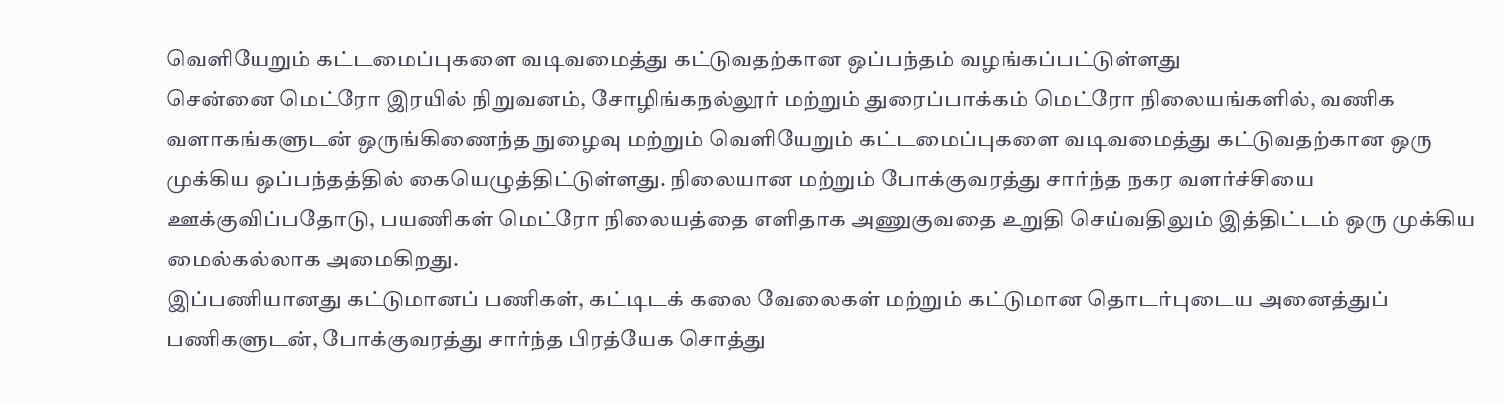வெளியேறும் கட்டமைப்புகளை வடிவமைத்து கட்டுவதற்கான ஒப்பந்தம் வழங்கப்பட்டுள்ளது
சென்னை மெட்ரோ இரயில் நிறுவனம், சோழிங்கநல்லூர் மற்றும் துரைப்பாக்கம் மெட்ரோ நிலையங்களில், வணிக வளாகங்களுடன் ஒருங்கிணைந்த நுழைவு மற்றும் வெளியேறும் கட்டமைப்புகளை வடிவமைத்து கட்டுவதற்கான ஒரு முக்கிய ஒப்பந்தத்தில் கையெழுத்திட்டுள்ளது. நிலையான மற்றும் போக்குவரத்து சார்ந்த நகர வளர்ச்சியை ஊக்குவிப்பதோடு, பயணிகள் மெட்ரோ நிலையத்தை எளிதாக அணுகுவதை உறுதி செய்வதிலும் இத்திட்டம் ஒரு முக்கிய மைல்கல்லாக அமைகிறது.
இப்பணியானது கட்டுமானப் பணிகள், கட்டிடக் கலை வேலைகள் மற்றும் கட்டுமான தொடர்புடைய அனைத்துப் பணிகளுடன், போக்குவரத்து சார்ந்த பிரத்யேக சொத்து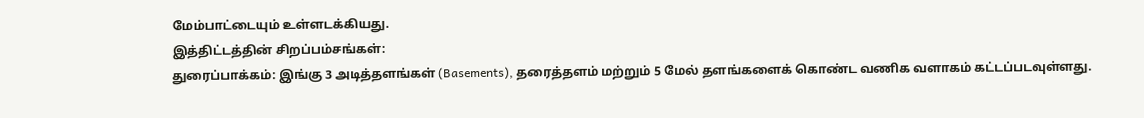மேம்பாட்டையும் உள்ளடக்கியது.
இத்திட்டத்தின் சிறப்பம்சங்கள்:
துரைப்பாக்கம்: இங்கு 3 அடித்தளங்கள் (Basements), தரைத்தளம் மற்றும் 5 மேல் தளங்களைக் கொண்ட வணிக வளாகம் கட்டப்படவுள்ளது.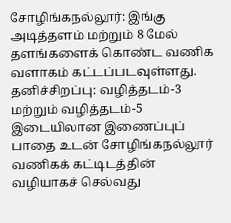சோழிங்கநல்லூர்: இங்கு அடித்தளம் மற்றும் 8 மேல் தளங்களைக் கொண்ட வணிக வளாகம் கட்டப்படவுள்ளது.
தனிச்சிறப்பு: வழித்தடம்-3 மற்றும் வழித்தடம்-5 இடையிலான இணைப்புப் பாதை உடன் சோழிங்கநல்லூர் வணிகக் கட்டிடத்தின் வழியாகச் செல்வது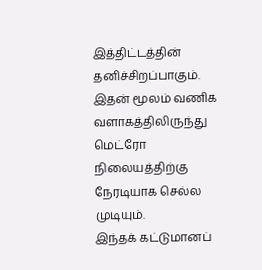இத்திட்டத்தின் தனிச்சிறப்பாகும். இதன் மூலம் வணிக வளாகத்திலிருந்து மெட்ரோ நிலையத்திற்கு நேரடியாக செல்ல முடியும்.
இந்தக் கட்டுமானப்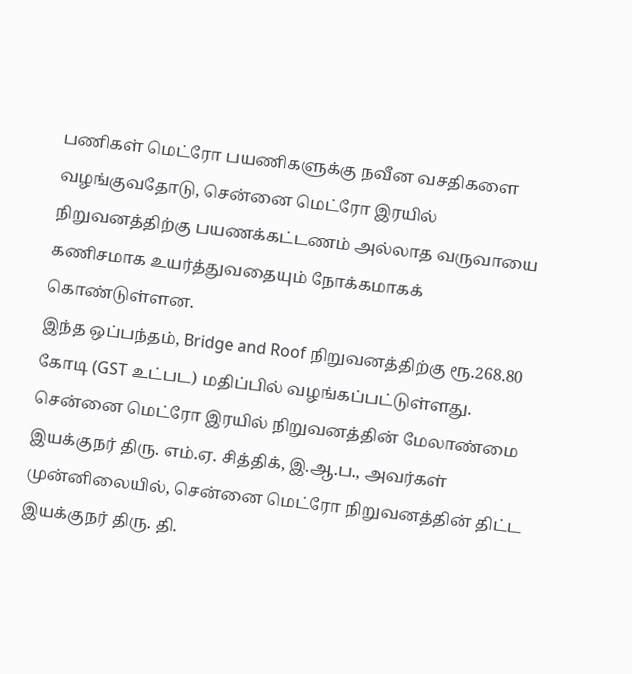பணிகள் மெட்ரோ பயணிகளுக்கு நவீன வசதிகளை வழங்குவதோடு, சென்னை மெட்ரோ இரயில் நிறுவனத்திற்கு பயணக்கட்டணம் அல்லாத வருவாயை கணிசமாக உயர்த்துவதையும் நோக்கமாகக் கொண்டுள்ளன.
இந்த ஒப்பந்தம், Bridge and Roof நிறுவனத்திற்கு ரூ.268.80 கோடி (GST உட்பட) மதிப்பில் வழங்கப்பட்டுள்ளது. சென்னை மெட்ரோ இரயில் நிறுவனத்தின் மேலாண்மை இயக்குநர் திரு. எம்.ஏ. சித்திக், இ.ஆ.ப., அவர்கள் முன்னிலையில், சென்னை மெட்ரோ நிறுவனத்தின் திட்ட இயக்குநர் திரு. தி.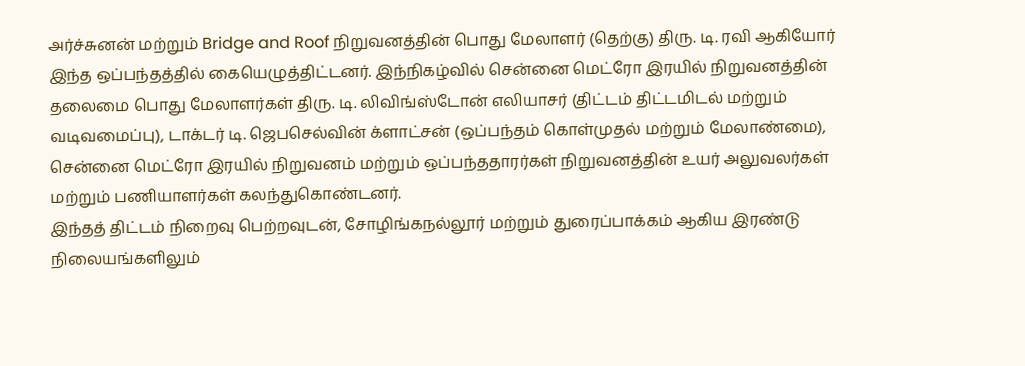அர்ச்சுனன் மற்றும் Bridge and Roof நிறுவனத்தின் பொது மேலாளர் (தெற்கு) திரு. டி. ரவி ஆகியோர் இந்த ஒப்பந்தத்தில் கையெழுத்திட்டனர். இந்நிகழ்வில் சென்னை மெட்ரோ இரயில் நிறுவனத்தின் தலைமை பொது மேலாளர்கள் திரு. டி. லிவிங்ஸ்டோன் எலியாசர் (திட்டம் திட்டமிடல் மற்றும் வடிவமைப்பு), டாக்டர் டி. ஜெபசெல்வின் க்ளாட்சன் (ஒப்பந்தம் கொள்முதல் மற்றும் மேலாண்மை), சென்னை மெட்ரோ இரயில் நிறுவனம் மற்றும் ஒப்பந்ததாரர்கள் நிறுவனத்தின் உயர் அலுவலர்கள் மற்றும் பணியாளர்கள் கலந்துகொண்டனர்.
இந்தத் திட்டம் நிறைவு பெற்றவுடன், சோழிங்கநல்லூர் மற்றும் துரைப்பாக்கம் ஆகிய இரண்டு நிலையங்களிலும்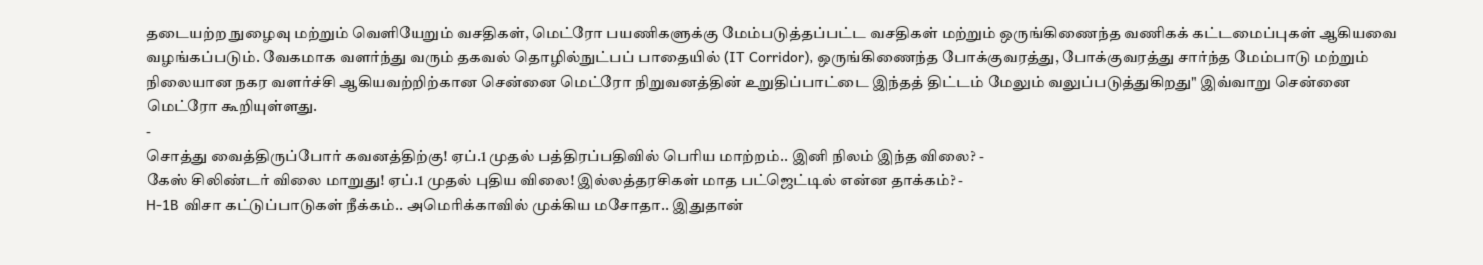தடையற்ற நுழைவு மற்றும் வெளியேறும் வசதிகள், மெட்ரோ பயணிகளுக்கு மேம்படுத்தப்பட்ட வசதிகள் மற்றும் ஒருங்கிணைந்த வணிகக் கட்டமைப்புகள் ஆகியவை வழங்கப்படும். வேகமாக வளர்ந்து வரும் தகவல் தொழில்நுட்பப் பாதையில் (IT Corridor), ஒருங்கிணைந்த போக்குவரத்து, போக்குவரத்து சார்ந்த மேம்பாடு மற்றும் நிலையான நகர வளர்ச்சி ஆகியவற்றிற்கான சென்னை மெட்ரோ நிறுவனத்தின் உறுதிப்பாட்டை இந்தத் திட்டம் மேலும் வலுப்படுத்துகிறது" இவ்வாறு சென்னை மெட்ரோ கூறியுள்ளது.
-
சொத்து வைத்திருப்போர் கவனத்திற்கு! ஏப்.1 முதல் பத்திரப்பதிவில் பெரிய மாற்றம்.. இனி நிலம் இந்த விலை? -
கேஸ் சிலிண்டர் விலை மாறுது! ஏப்.1 முதல் புதிய விலை! இல்லத்தரசிகள் மாத பட்ஜெட்டில் என்ன தாக்கம்? -
H-1B விசா கட்டுப்பாடுகள் நீக்கம்.. அமெரிக்காவில் முக்கிய மசோதா.. இதுதான்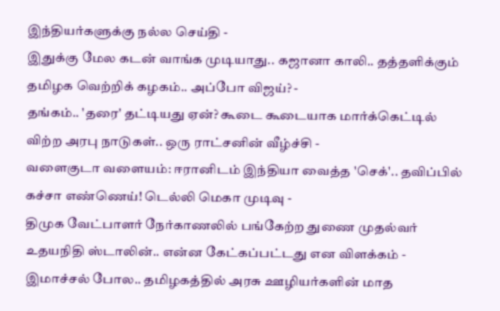இந்தியர்களுக்கு நல்ல செய்தி -
இதுக்கு மேல கடன் வாங்க முடியாது.. கஜானா காலி.. தத்தளிக்கும் தமிழக வெற்றிக் கழகம்.. அப்போ விஜய்? -
தங்கம்.. 'தரை' தட்டியது ஏன்? கூடை கூடையாக மார்க்கெட்டில் விற்ற அரபு நாடுகள்.. ஒரு ராட்சனின் வீழ்ச்சி -
வளைகுடா வளையம்: ஈரானிடம் இந்தியா வைத்த 'செக்'.. தவிப்பில் கச்சா எண்ணெய்! டெல்லி மெகா முடிவு -
திமுக வேட்பாளர் நேர்காணலில் பங்கேற்ற துணை முதல்வர் உதயநிதி ஸ்டாலின்.. என்ன கேட்கப்பட்டது என விளக்கம் -
இமாச்சல் போல.. தமிழகத்தில் அரசு ஊழியர்களின் மாத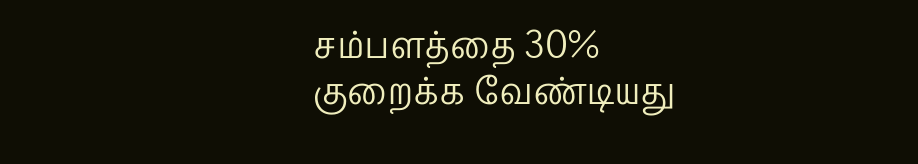சம்பளத்தை 30% குறைக்க வேண்டியது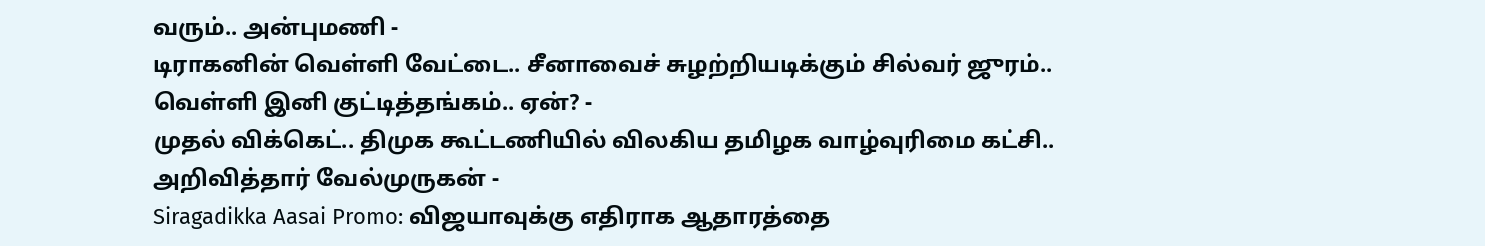வரும்.. அன்புமணி -
டிராகனின் வெள்ளி வேட்டை.. சீனாவைச் சுழற்றியடிக்கும் சில்வர் ஜுரம்.. வெள்ளி இனி குட்டித்தங்கம்.. ஏன்? -
முதல் விக்கெட்.. திமுக கூட்டணியில் விலகிய தமிழக வாழ்வுரிமை கட்சி.. அறிவித்தார் வேல்முருகன் -
Siragadikka Aasai Promo: விஜயாவுக்கு எதிராக ஆதாரத்தை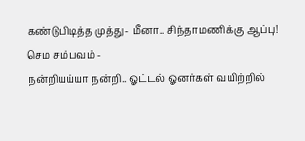கண்டுபிடித்த முத்து- மீனா.. சிந்தாமணிக்கு ஆப்பு! செம சம்பவம் -
நன்றியய்யா நன்றி.. ஓட்டல் ஓனர்கள் வயிற்றில்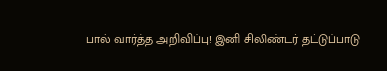பால் வார்த்த அறிவிப்பு! இனி சிலிண்டர் தட்டுப்பாடு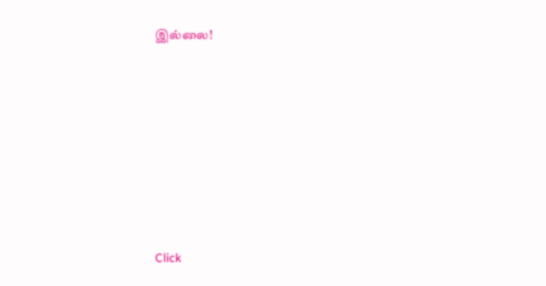இல்லை!












Click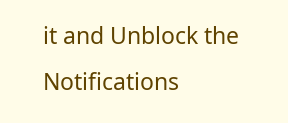it and Unblock the Notifications